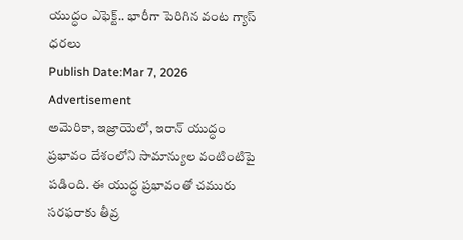యుద్ధం ఎఫెక్ట్.. భారీగా పెరిగిన వంట గ్యాస్ ధరలు
Publish Date:Mar 7, 2026
Advertisement
అమెరికా, ఇజ్రాయెలో, ఇరాన్ యుద్ధం ప్రభావం దేశంలోని సామాన్యుల వంటింటిపై పడింది. ఈ యుద్ధ ప్రభావంతో చమురు సరఫరాకు తీవ్ర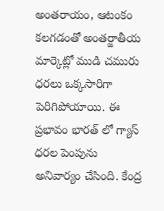అంతరాయం, ఆటంకం కలగడంతో అంతర్జాతీయ మార్కెట్లో ముడి చమురు ధరలు ఒక్కసారిగా పెరిగిపోయాయి. ఈ ప్రభావం భారత్ లో గ్యాస్ ధరల పెంపును అనివార్యం చేసింది. కేంద్ర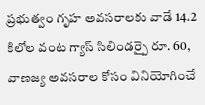ప్రభుత్వం గృహ అవసరాలకు వాడే 14.2 కిలోల వంట గ్యాస్ సిలిండర్పై రూ. 60, వాణజ్య అవసరాల కోసం వినియోగించే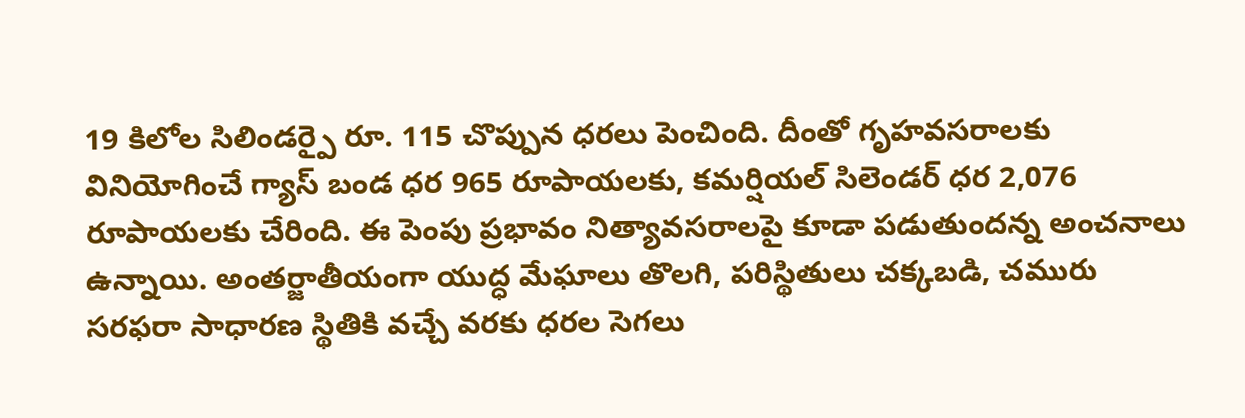19 కిలోల సిలిండర్పై రూ. 115 చొప్పున ధరలు పెంచింది. దీంతో గృహవసరాలకు వినియోగించే గ్యాస్ బండ ధర 965 రూపాయలకు, కమర్షియల్ సిలెండర్ ధర 2,076 రూపాయలకు చేరింది. ఈ పెంపు ప్రభావం నిత్యావసరాలపై కూడా పడుతుందన్న అంచనాలు ఉన్నాయి. అంతర్జాతీయంగా యుద్ధ మేఘాలు తొలగి, పరిస్థితులు చక్కబడి, చమురు సరఫరా సాధారణ స్థితికి వచ్చే వరకు ధరల సెగలు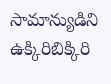సామాన్యుడిని ఉక్కిరిబిక్కిరి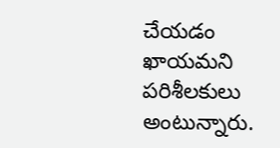చేయడం ఖాయమని పరిశీలకులు అంటున్నారు.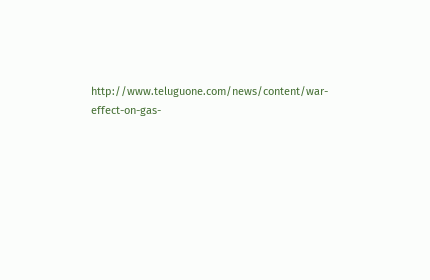http://www.teluguone.com/news/content/war-effect-on-gas-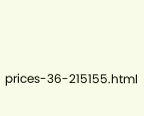prices-36-215155.html